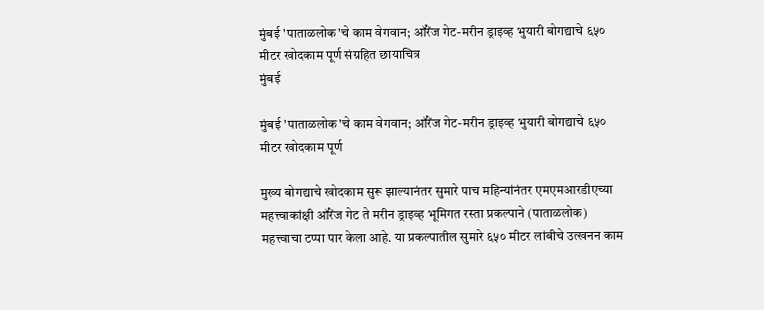मुंबई 'पाताळलोक'चे काम वेगवान; ऑरेंज गेट-मरीन ड्राइव्ह भुयारी बोगद्याचे ६५० मीटर खोदकाम पूर्ण संग्रहित छायाचित्र
मुंबई

मुंबई 'पाताळलोक'चे काम वेगवान; ऑरेंज गेट-मरीन ड्राइव्ह भुयारी बोगद्याचे ६५० मीटर खोदकाम पूर्ण

मुख्य बोगद्याचे खोदकाम सुरू झाल्यानंतर सुमारे पाच महिन्यांनंतर एमएमआरडीएच्या महत्त्वाकांक्षी ऑरेंज गेट ते मरीन ड्राइव्ह भूमिगत रस्ता प्रकल्पाने (पाताळलोक) महत्त्वाचा टप्पा पार केला आहे. या प्रकल्पातील सुमारे ६५० मीटर लांबीचे उत्खनन काम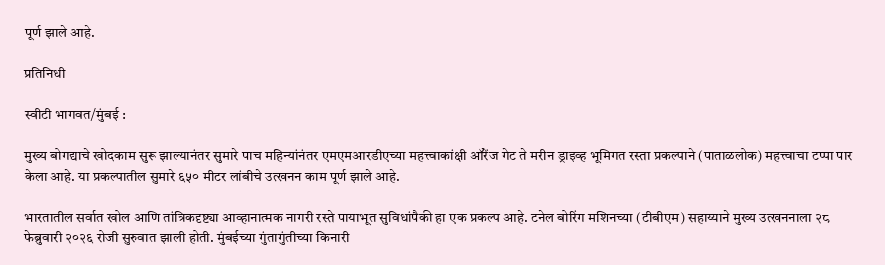पूर्ण झाले आहे.

प्रतिनिधी

स्वीटी भागवत/मुंबई :

मुख्य बोगद्याचे खोदकाम सुरू झाल्यानंतर सुमारे पाच महिन्यांनंतर एमएमआरडीएच्या महत्त्वाकांक्षी ऑरेंज गेट ते मरीन ड्राइव्ह भूमिगत रस्ता प्रकल्पाने (पाताळलोक) महत्त्वाचा टप्पा पार केला आहे. या प्रकल्पातील सुमारे ६५० मीटर लांबीचे उत्खनन काम पूर्ण झाले आहे.

भारतातील सर्वात खोल आणि तांत्रिकदृष्ट्या आव्हानात्मक नागरी रस्ते पायाभूत सुविधांपैकी हा एक प्रकल्प आहे. टनेल बोरिंग मशिनच्या (टीबीएम) सहाय्याने मुख्य उत्खननाला २८ फेब्रुवारी २०२६ रोजी सुरुवात झाली होती. मुंबईच्या गुंतागुंतीच्या किनारी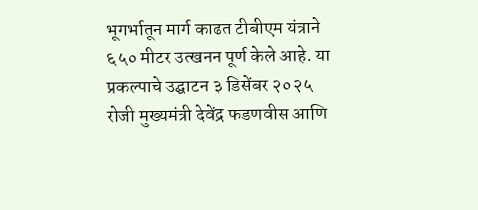भूगर्भातून मार्ग काढत टीबीएम यंत्राने ६५० मीटर उत्खनन पूर्ण केले आहे. या प्रकल्पाचे उद्घाटन ३ डिसेंबर २०२५ रोजी मुख्यमंत्री देवेंद्र फडणवीस आणि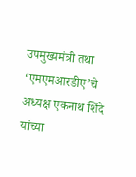उपमुख्यमंत्री तथा ‘एमएमआरडीए’चे अध्यक्ष एकनाथ शिंदे यांच्या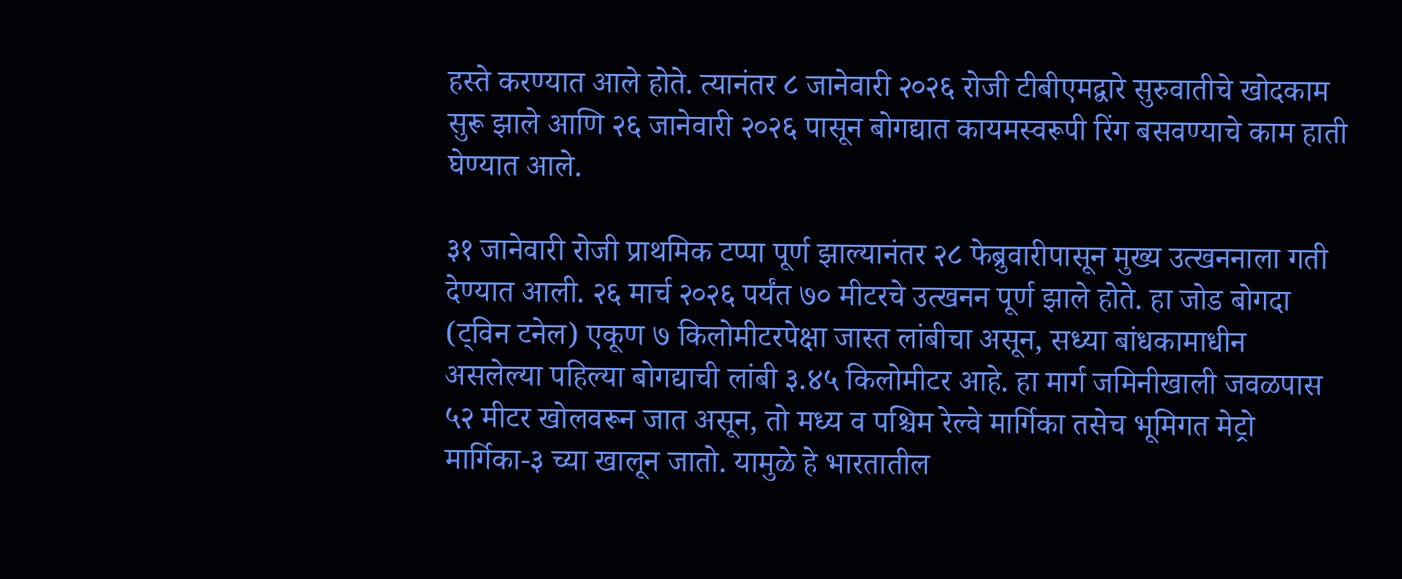हस्ते करण्यात आले होते. त्यानंतर ८ जानेवारी २०२६ रोजी टीबीएमद्वारे सुरुवातीचे खोदकाम सुरू झाले आणि २६ जानेवारी २०२६ पासून बोगद्यात कायमस्वरूपी रिंग बसवण्याचे काम हाती घेण्यात आले.

३१ जानेवारी रोजी प्राथमिक टप्पा पूर्ण झाल्यानंतर २८ फेब्रुवारीपासून मुख्य उत्खननाला गती देण्यात आली. २६ मार्च २०२६ पर्यंत ७० मीटरचे उत्खनन पूर्ण झाले होते. हा जोड बोगदा (ट्विन टनेल) एकूण ७ किलोमीटरपेक्षा जास्त लांबीचा असून, सध्या बांधकामाधीन असलेल्या पहिल्या बोगद्याची लांबी ३.४५ किलोमीटर आहे. हा मार्ग जमिनीखाली जवळपास ५२ मीटर खोलवरून जात असून, तो मध्य व पश्चिम रेल्वे मार्गिका तसेच भूमिगत मेट्रो मार्गिका-३ च्या खालून जातो. यामुळे हे भारतातील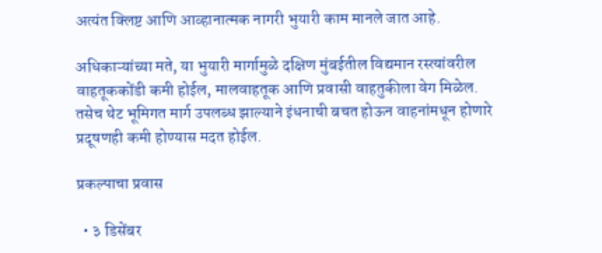अत्यंत क्लिष्ट आणि आव्हानात्मक नागरी भुयारी काम मानले जात आहे.

अधिकाऱ्यांच्या मते, या भुयारी मार्गामुळे दक्षिण मुंबईतील विद्यमान रस्त्यांवरील वाहतूककोंडी कमी होईल, मालवाहतूक आणि प्रवासी वाहतुकीला वेग मिळेल. तसेच थेट भूमिगत मार्ग उपलब्ध झाल्याने इंधनाची बचत होऊन वाहनांमधून होणारे प्रदूषणही कमी होण्यास मदत होईल.

प्रकल्पाचा प्रवास

  • ३ डिसेंबर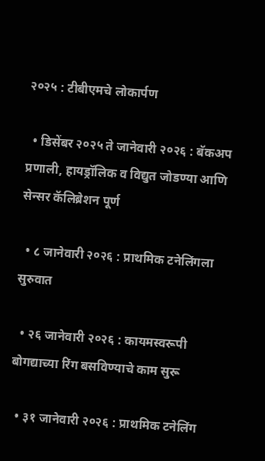२०२५ : टीबीएमचे लोकार्पण

  • डिसेंबर २०२५ ते जानेवारी २०२६ : बॅकअप प्रणाली, हायड्रॉलिक व विद्युत जोडण्या आणि सेन्सर कॅलिब्रेशन पूर्ण

  • ८ जानेवारी २०२६ : प्राथमिक टनेलिंगला सुरुवात

  • २६ जानेवारी २०२६ : कायमस्वरूपी बोगद्याच्या रिंग बसविण्याचे काम सुरू

  • ३१ जानेवारी २०२६ : प्राथमिक टनेलिंग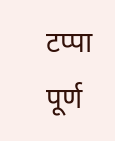टप्पा पूर्ण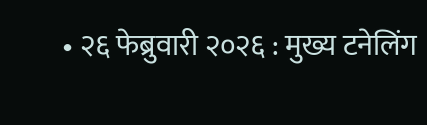• २६ फेब्रुवारी २०२६ : मुख्य टनेलिंग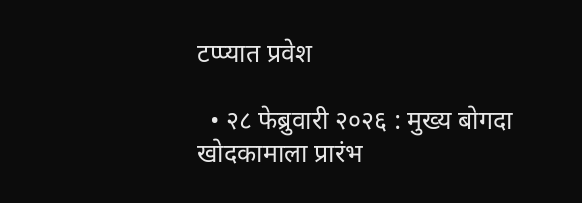टप्प्यात प्रवेश

  • २८ फेब्रुवारी २०२६ : मुख्य बोगदा खोदकामाला प्रारंभ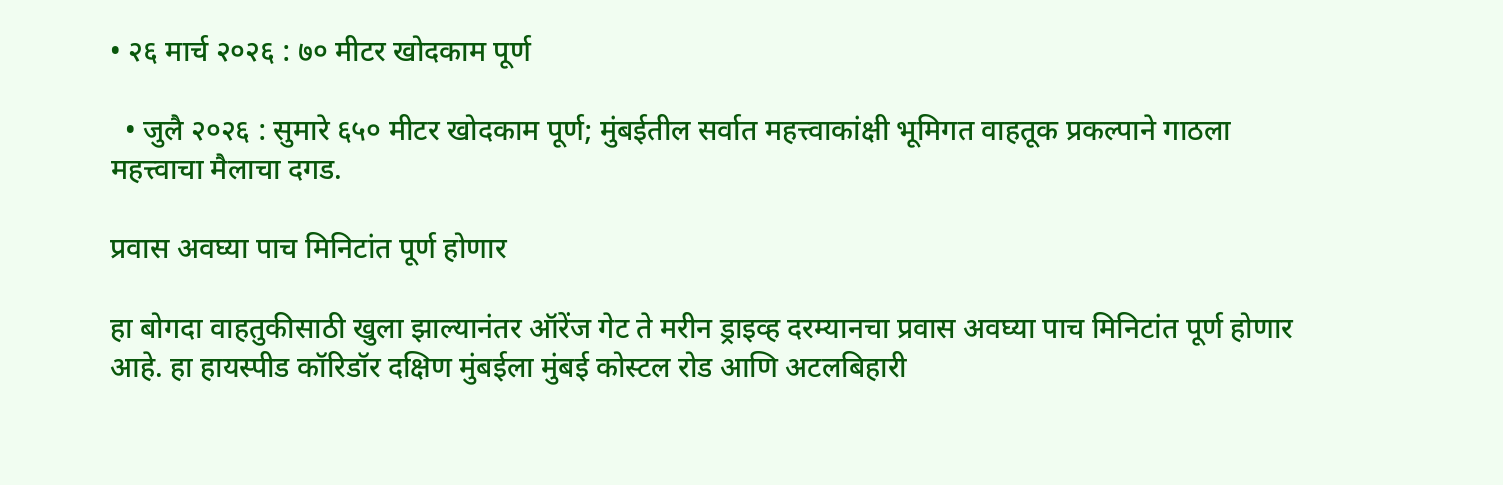• २६ मार्च २०२६ : ७० मीटर खोदकाम पूर्ण

  • जुलै २०२६ : सुमारे ६५० मीटर खोदकाम पूर्ण; मुंबईतील सर्वात महत्त्वाकांक्षी भूमिगत वाहतूक प्रकल्पाने गाठला महत्त्वाचा मैलाचा दगड.

प्रवास अवघ्या पाच मिनिटांत पूर्ण होणार

हा बोगदा वाहतुकीसाठी खुला झाल्यानंतर ऑरेंज गेट ते मरीन ड्राइव्ह दरम्यानचा प्रवास अवघ्या पाच मिनिटांत पूर्ण होणार आहे. हा हायस्पीड कॉरिडॉर दक्षिण मुंबईला मुंबई कोस्टल रोड आणि अटलबिहारी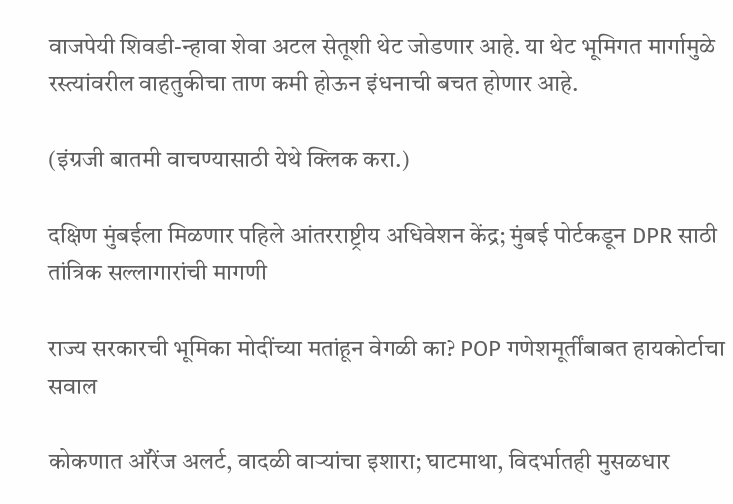वाजपेयी शिवडी-न्हावा शेवा अटल सेतूशी थेट जोडणार आहे. या थेट भूमिगत मार्गामुळे रस्त्यांवरील वाहतुकीचा ताण कमी होऊन इंधनाची बचत होणार आहे.

(इंग्रजी बातमी वाचण्यासाठी येथे क्लिक करा.)

दक्षिण मुंबईला मिळणार पहिले आंतरराष्ट्रीय अधिवेशन केंद्र; मुंबई पोर्टकडून DPR साठी तांत्रिक सल्लागारांची मागणी

राज्य सरकारची भूमिका मोदींच्या मतांहून वेगळी का? POP गणेशमूर्तींबाबत हायकोर्टाचा सवाल

कोकणात ऑरेंज अलर्ट, वादळी वाऱ्यांचा इशारा; घाटमाथा, विदर्भातही मुसळधार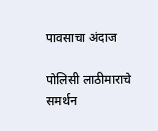पावसाचा अंदाज

पोलिसी लाठीमाराचे समर्थन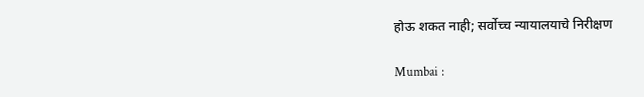होऊ शकत नाही; सर्वोच्च न्यायालयाचे निरीक्षण

Mumbai :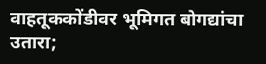वाहतूककोंडीवर भूमिगत बोगद्यांचा उतारा;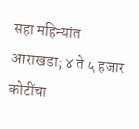सहा महिन्यांत आराखडा; ४ ते ५ हजार कोटींचा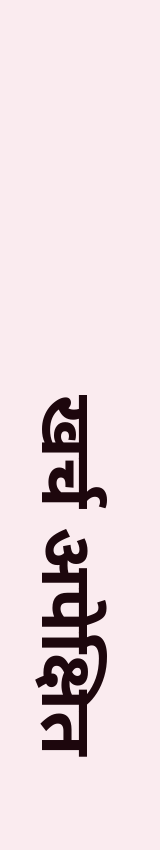खर्च अपेक्षित